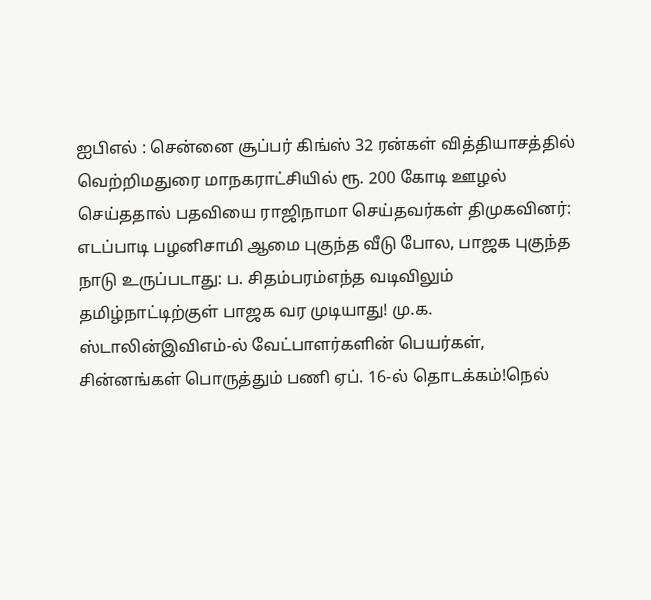ஐபிஎல் : சென்னை சூப்பர் கிங்ஸ் 32 ரன்கள் வித்தியாசத்தில் வெற்றிமதுரை மாநகராட்சியில் ரூ. 200 கோடி ஊழல் செய்ததால் பதவியை ராஜிநாமா செய்தவர்கள் திமுகவினர்: எடப்பாடி பழனிசாமி ஆமை புகுந்த வீடு போல, பாஜக புகுந்த நாடு உருப்படாது: ப. சிதம்பரம்எந்த வடிவிலும் தமிழ்நாட்டிற்குள் பாஜக வர முடியாது! மு.க. ஸ்டாலின்இவிஎம்-ல் வேட்பாளர்களின் பெயர்கள், சின்னங்கள் பொருத்தும் பணி ஏப். 16-ல் தொடக்கம்!நெல்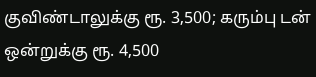குவிண்டாலுக்கு ரூ. 3,500; கரும்பு டன் ஒன்றுக்கு ரூ. 4,500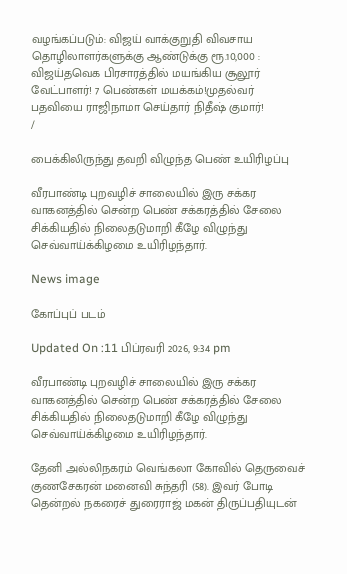வழங்கப்படும்: விஜய் வாக்குறுதி விவசாய தொழிலாளர்களுக்கு ஆண்டுக்கு ரூ.10,000 : விஜய்தவெக பிரசாரத்தில் மயங்கிய சூலூர் வேட்பாளர்! 7 பெண்கள் மயக்கம்!முதல்வர் பதவியை ராஜிநாமா செய்தார் நிதீஷ் குமார்!
/

பைக்கிலிருந்து தவறி விழுந்த பெண் உயிரிழப்பு

வீரபாண்டி புறவழிச் சாலையில் இரு சக்கர வாகனத்தில் சென்ற பெண் சக்கரத்தில் சேலை சிக்கியதில் நிலைதடுமாறி கீழே விழுந்து செவ்வாய்க்கிழமை உயிரிழந்தார்.

News image

கோப்புப் படம்

Updated On :11 பிப்ரவரி 2026, 9:34 pm

வீரபாண்டி புறவழிச் சாலையில் இரு சக்கர வாகனத்தில் சென்ற பெண் சக்கரத்தில் சேலை சிக்கியதில் நிலைதடுமாறி கீழே விழுந்து செவ்வாய்க்கிழமை உயிரிழந்தார்.

தேனி அல்லிநகரம் வெங்கலா கோவில் தெருவைச் குணசேகரன் மனைவி சுந்தரி (58). இவர் போடி தென்றல் நகரைச் துரைராஜ் மகன் திருப்பதியுடன்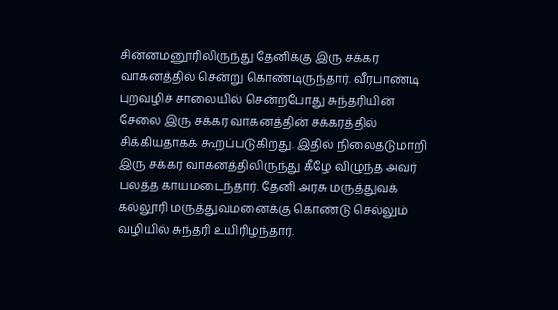சின்னமனூரிலிருந்து தேனிக்கு இரு சக்கர வாகனத்தில் சென்று கொண்டிருந்தார். வீரபாண்டி புறவழிச் சாலையில் சென்றபோது சுந்தரியின் சேலை இரு சக்கர வாகனத்தின் சக்கரத்தில் சிக்கியதாகக் கூறப்படுகிறது. இதில் நிலைதடுமாறி இரு சக்கர வாகனத்திலிருந்து கீழே விழுந்த அவர் பலத்த காயமடைந்தார். தேனி அரசு மருத்துவக் கல்லூரி மருத்துவமனைக்கு கொண்டு செல்லும் வழியில் சுந்தரி உயிரிழந்தார்.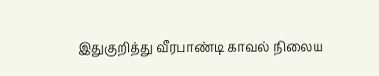இதுகுறித்து வீரபாண்டி காவல் நிலைய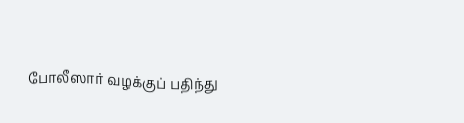போலீஸார் வழக்குப் பதிந்து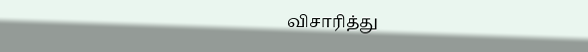விசாரித்து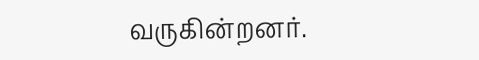வருகின்றனர்.